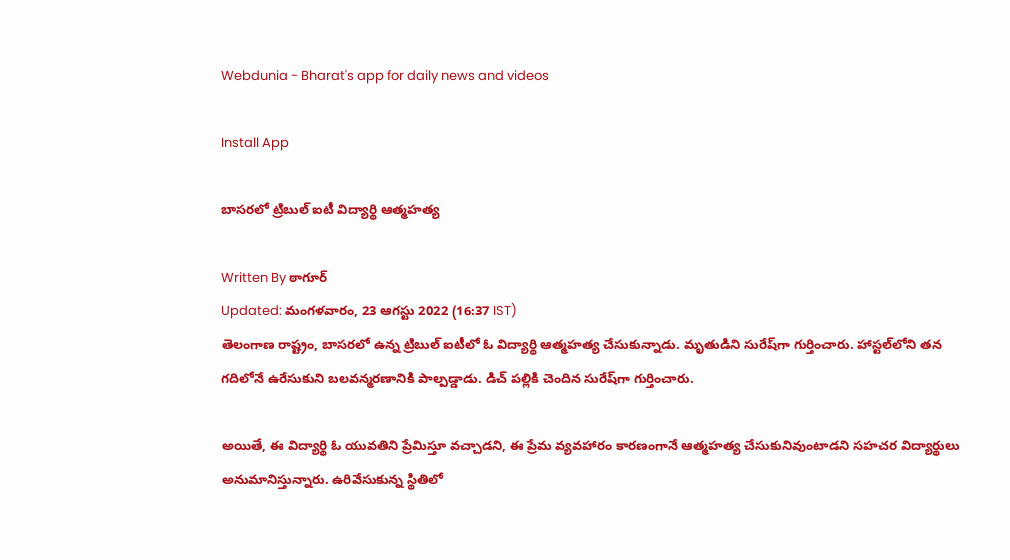Webdunia - Bharat's app for daily news and videos

Install App

బాసరలో ట్రిబుల్ ఐటీ విద్యార్థి ఆత్మహత్య

Written By ఠాగూర్
Updated: మంగళవారం, 23 ఆగస్టు 2022 (16:37 IST)
తెలంగాణ రాష్ట్రం, బాసరలో ఉన్న ట్రిబుల్ ఐటీలో ఓ విద్యార్థి ఆత్మహత్య చేసుకున్నాడు. మృతుడిని సురేష్‌గా గుర్తించారు. హాస్టల్‌లోని తన గదిలోనే ఉరేసుకుని బలవన్మరణానికి పాల్పడ్డాడు. డిచ్ పల్లికి చెందిన సురేష్‌గా గుర్తించారు.

అయితే, ఈ విద్యార్థి ఓ యువతిని ప్రేమిస్తూ వచ్చాడని, ఈ ప్రేమ వ్యవహారం కారణంగానే ఆత్మహత్య చేసుకునివుంటాడని సహచర విద్యార్థులు అనుమానిస్తున్నారు. ఉరివేసుకున్న స్థితిలో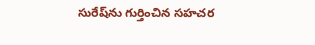సురేష్‌ను గుర్తించిన సహచర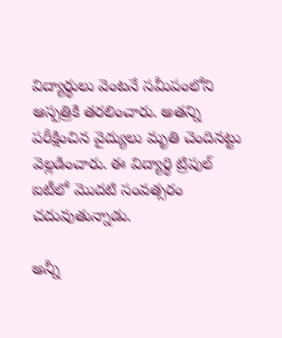విద్యార్థులు వెంటనే సమీపంలోని ఆస్పత్రికి తరలించారు. అతన్ని పరీక్షించిన వైద్యులు మృతి చెందినట్టు వెల్లడించారు. ఈ విద్యార్థి ట్రిపుల్ ఐటీలో మొదటి సంవత్సరం చదువుతున్నాడు.

అన్నీ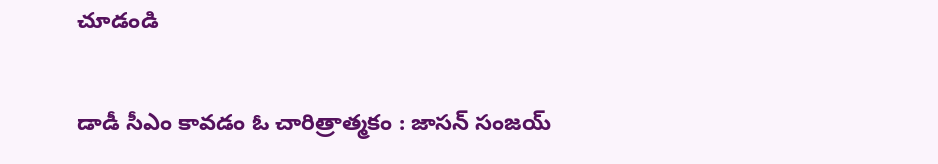చూడండి

డాడీ సీఎం కావడం ఓ చారిత్రాత్మకం : జాసన్ సంజయ్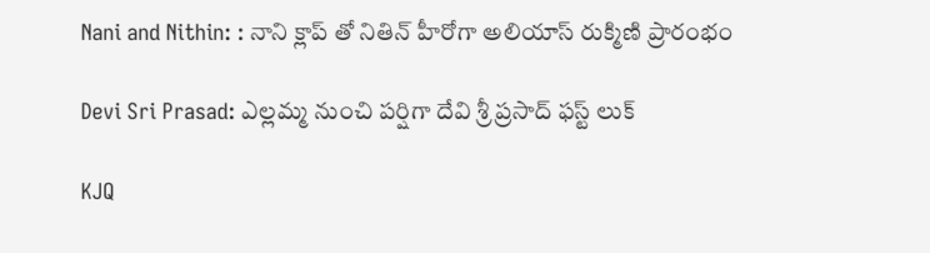Nani and Nithin: : నాని క్లాప్ తో నితిన్ హీరోగా అలియాస్ రుక్మిణి ప్రారంభం

Devi Sri Prasad: ఎల్లమ్మ నుంచి పర్షిగా దేవి శ్రీ ప్రసాద్ ఫస్ట్ లుక్

KJQ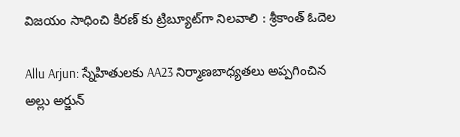విజయం సాధించి కిరణ్ కు ట్రిబ్యూట్‌గా నిలవాలి : శ్రీకాంత్ ఓదెల

Allu Arjun: స్నేహితులకు AA23 నిర్మాణబాధ్యతలు అప్పగించిన అల్లు అర్జున్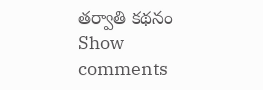తర్వాతి కథనం
Show comments